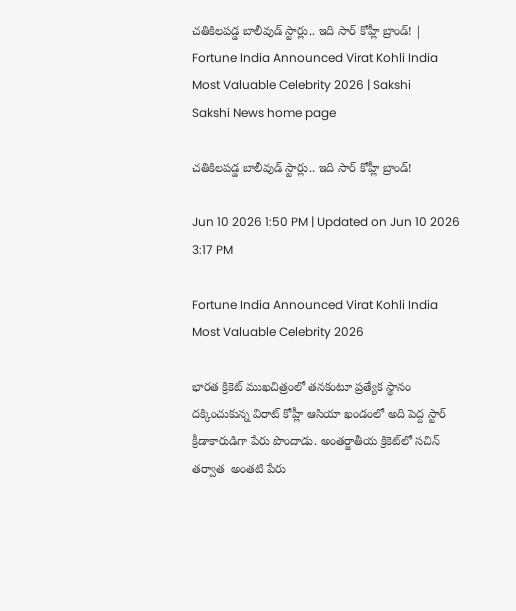చతికిలపడ్డ బాలీవుడ్‌ స్టార్లు.. ఇది సార్ కోహ్లీ బ్రాండ్! | Fortune India Announced Virat Kohli India Most Valuable Celebrity 2026 | Sakshi
Sakshi News home page

చతికిలపడ్డ బాలీవుడ్‌ స్టార్లు.. ఇది సార్ కోహ్లీ బ్రాండ్!

Jun 10 2026 1:50 PM | Updated on Jun 10 2026 3:17 PM

Fortune India Announced Virat Kohli India Most Valuable Celebrity 2026

భారత క్రికెట్ ముఖచిత్రంలో తనకంటూ ప్రత్యేక స్థానం దక్కించుకున్న విరాట్ కోహ్లీ ఆసియా ఖండంలో అది పెద్ద స్టార్ క్రీడాకారుడిగా పేరు పొందాడు. అంతర్జాతీయ క్రికెట్‌లో సచిన్ తర్వాత  అంతటి పేరు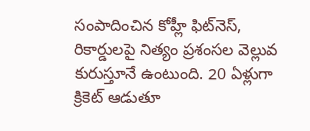సంపాదించిన కోహ్లీ ఫిట్‌నెస్‌, రికార్డులపై నిత్యం ప్రశంసల వెల్లువ కురుస్తూనే ఉంటుంది. 20 ఏళ్లుగా క్రికెట్ ఆడుతూ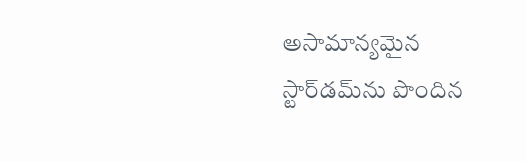అసామాన్యమైన స్టార్‌డమ్‌ను పొందిన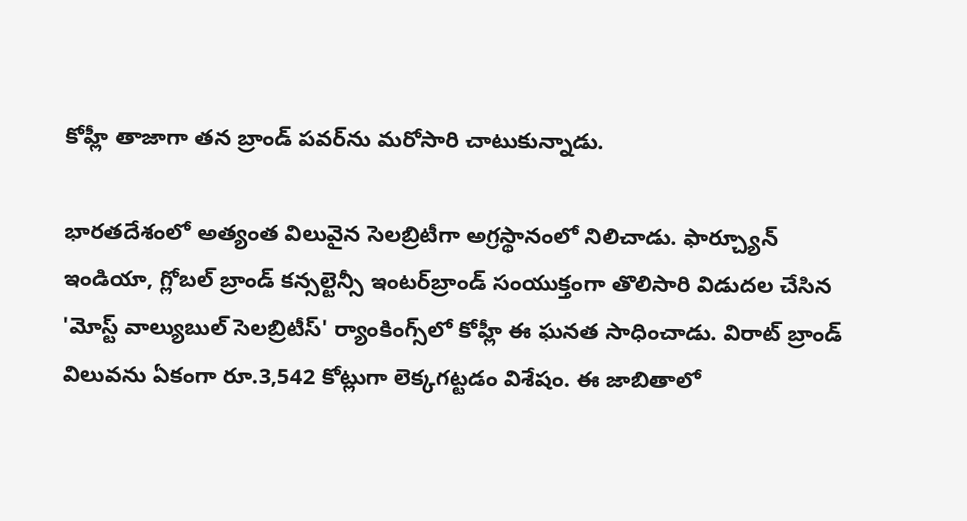కోహ్లీ తాజాగా తన బ్రాండ్ పవర్‌ను మరోసారి చాటుకున్నాడు.

భారతదేశంలో అత్యంత విలువైన సెలబ్రిటీగా అగ్రస్థానంలో నిలిచాడు. ఫార్చ్యూన్ ఇండియా, గ్లోబల్ బ్రాండ్ కన్సల్టెన్సీ ఇంటర్‌బ్రాండ్ సంయుక్తంగా తొలిసారి విడుదల చేసిన 'మోస్ట్ వాల్యుబుల్ సెలబ్రిటీస్' ర్యాంకింగ్స్‌లో కోహ్లీ ఈ ఘనత సాధించాడు. విరాట్ బ్రాండ్ విలువను ఏకంగా రూ.3,542 కోట్లుగా లెక్కగట్టడం విశేషం. ఈ జాబితాలో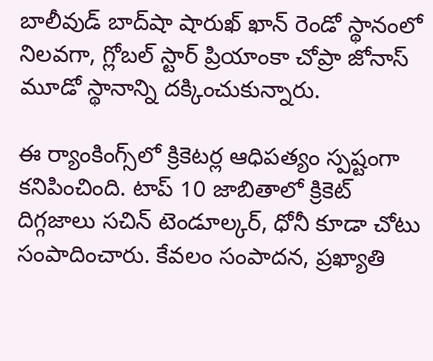బాలీవుడ్ బాద్‌షా షారుఖ్ ఖాన్ రెండో స్థానంలో నిలవగా, గ్లోబల్ స్టార్ ప్రియాంకా చోప్రా జోనాస్ మూడో స్థానాన్ని దక్కించుకున్నారు.

ఈ ర్యాంకింగ్స్‌లో క్రికెటర్ల ఆధిపత్యం స్పష్టంగా కనిపించింది. టాప్ 10 జాబితాలో క్రికెట్ దిగ్గజాలు సచిన్ టెండూల్కర్, ధోనీ కూడా చోటు సంపాదించారు. కేవలం సంపాదన, ప్రఖ్యాతి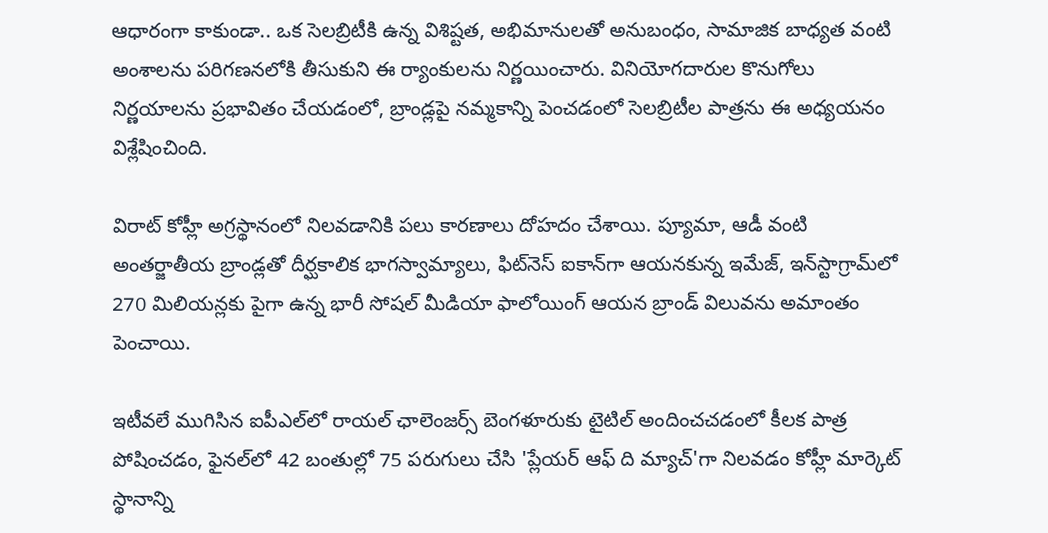ఆధారంగా కాకుండా.. ఒక సెలబ్రిటీకి ఉన్న విశిష్టత, అభిమానులతో అనుబంధం, సామాజిక బాధ్యత వంటి అంశాలను పరిగణనలోకి తీసుకుని ఈ ర్యాంకులను నిర్ణయించారు. వినియోగదారుల కొనుగోలు నిర్ణయాలను ప్రభావితం చేయడంలో, బ్రాండ్లపై నమ్మకాన్ని పెంచడంలో సెలబ్రిటీల పాత్రను ఈ అధ్యయనం విశ్లేషించింది.

విరాట్ కోహ్లీ అగ్రస్థానంలో నిలవడానికి పలు కారణాలు దోహదం చేశాయి. ప్యూమా, ఆడీ వంటి అంతర్జాతీయ బ్రాండ్లతో దీర్ఘకాలిక భాగస్వామ్యాలు, ఫిట్‌నెస్ ఐకాన్‌గా ఆయనకున్న ఇమేజ్, ఇన్‌స్టాగ్రామ్‌లో 270 మిలియన్లకు పైగా ఉన్న భారీ సోషల్ మీడియా ఫాలోయింగ్ ఆయన బ్రాండ్ విలువను అమాంతం పెంచాయి.

ఇటీవలే ముగిసిన ఐపీఎల్‌లో రాయల్ ఛాలెంజర్స్ బెంగళూరుకు టైటిల్ అందించచ‌డంలో కీల‌క పాత్ర పోషించ‌డం, ఫైనల్‌లో 42 బంతుల్లో 75 పరుగులు చేసి 'ప్లేయర్ ఆఫ్ ది మ్యాచ్'గా నిలవడం కోహ్లీ మార్కెట్ స్థానాన్ని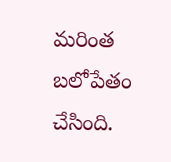మరింత బలోపేతం చేసింది.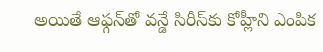అయితే ఆఫ్గన్‌తో వన్డే సిరీస్‌కు కోహ్లీని ఎంపిక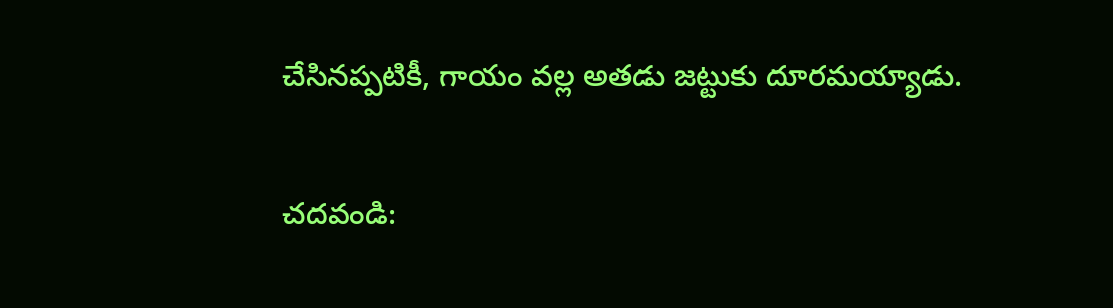చేసినప్పటికీ, గాయం వల్ల అతడు జట్టుకు దూరమయ్యాడు.

చదవండి: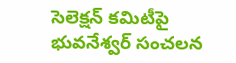సెలెక్షన్‌ కమిటీపై భువ‌నేశ్వ‌ర్‌ సంచ‌ల‌న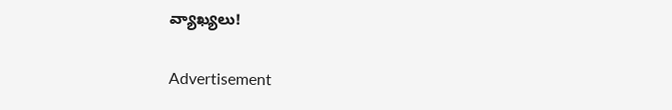వ్యాఖ్యలు!

Advertisement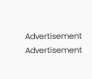Advertisement
Advertisement